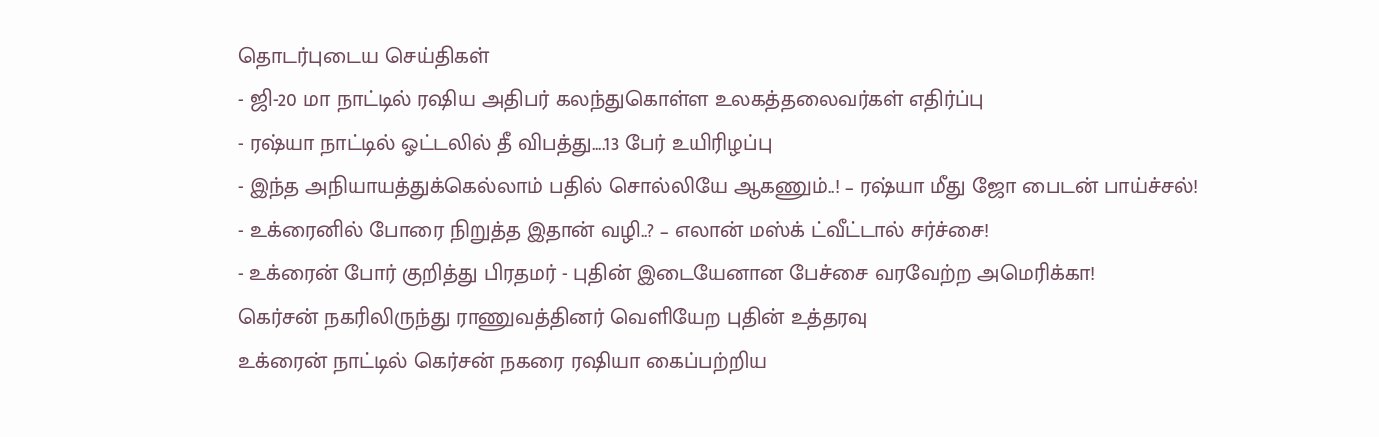தொடர்புடைய செய்திகள்
- ஜி-20 மா நாட்டில் ரஷிய அதிபர் கலந்துகொள்ள உலகத்தலைவர்கள் எதிர்ப்பு
- ரஷ்யா நாட்டில் ஓட்டலில் தீ விபத்து....13 பேர் உயிரிழப்பு
- இந்த அநியாயத்துக்கெல்லாம் பதில் சொல்லியே ஆகணும்..! – ரஷ்யா மீது ஜோ பைடன் பாய்ச்சல்!
- உக்ரைனில் போரை நிறுத்த இதான் வழி..? – எலான் மஸ்க் ட்வீட்டால் சர்ச்சை!
- உக்ரைன் போர் குறித்து பிரதமர் - புதின் இடையேனான பேச்சை வரவேற்ற அமெரிக்கா!
கெர்சன் நகரிலிருந்து ராணுவத்தினர் வெளியேற புதின் உத்தரவு
உக்ரைன் நாட்டில் கெர்சன் நகரை ரஷியா கைப்பற்றிய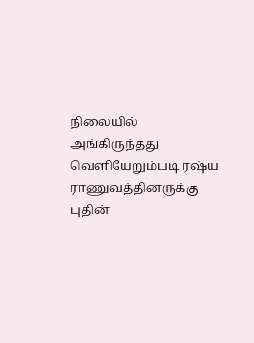நிலையில் அங்கிருந்தது வெளியேறும்படி ரஷ்ய ராணுவத்தினருக்கு புதின்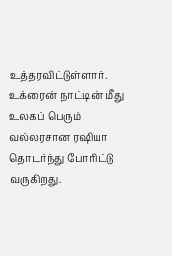உத்தரவிட்டுள்ளார்.
உக்ரைன் நாட்டின் மீது உலகப் பெரும் வல்லரசான ரஷியா தொடர்ந்து போரிட்டு வருகிறது.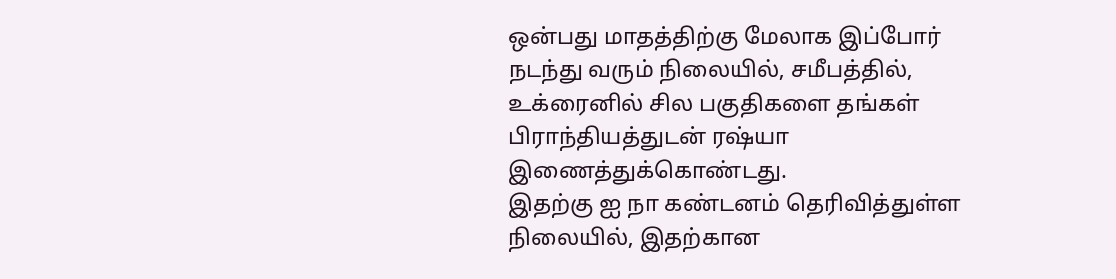ஒன்பது மாதத்திற்கு மேலாக இப்போர் நடந்து வரும் நிலையில், சமீபத்தில், உக்ரைனில் சில பகுதிகளை தங்கள் பிராந்தியத்துடன் ரஷ்யா இணைத்துக்கொண்டது.
இதற்கு ஐ நா கண்டனம் தெரிவித்துள்ள நிலையில், இதற்கான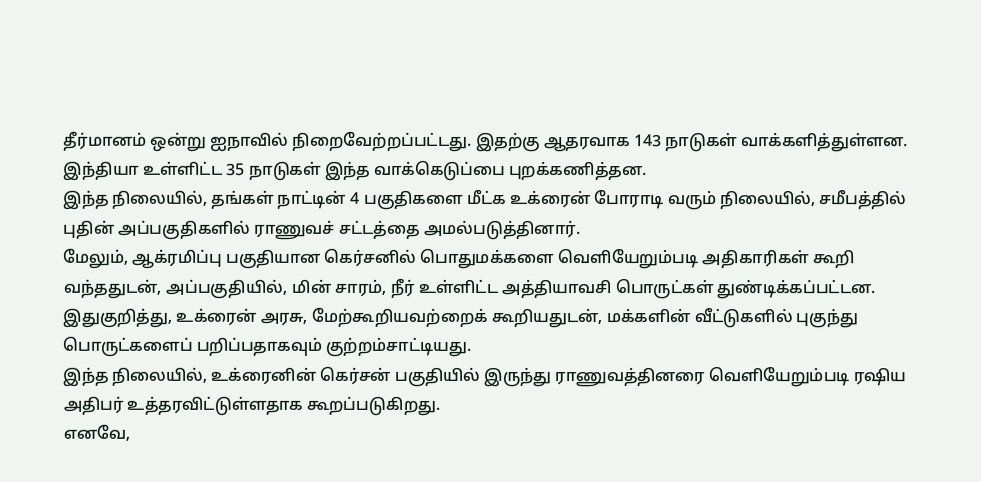தீர்மானம் ஒன்று ஐநாவில் நிறைவேற்றப்பட்டது. இதற்கு ஆதரவாக 143 நாடுகள் வாக்களித்துள்ளன. இந்தியா உள்ளிட்ட 35 நாடுகள் இந்த வாக்கெடுப்பை புறக்கணித்தன.
இந்த நிலையில், தங்கள் நாட்டின் 4 பகுதிகளை மீட்க உக்ரைன் போராடி வரும் நிலையில், சமீபத்தில் புதின் அப்பகுதிகளில் ராணுவச் சட்டத்தை அமல்படுத்தினார்.
மேலும், ஆக்ரமிப்பு பகுதியான கெர்சனில் பொதுமக்களை வெளியேறும்படி அதிகாரிகள் கூறி வந்ததுடன், அப்பகுதியில், மின் சாரம், நீர் உள்ளிட்ட அத்தியாவசி பொருட்கள் துண்டிக்கப்பட்டன.
இதுகுறித்து, உக்ரைன் அரசு, மேற்கூறியவற்றைக் கூறியதுடன், மக்களின் வீட்டுகளில் புகுந்து பொருட்களைப் பறிப்பதாகவும் குற்றம்சாட்டியது.
இந்த நிலையில், உக்ரைனின் கெர்சன் பகுதியில் இருந்து ராணுவத்தினரை வெளியேறும்படி ரஷிய அதிபர் உத்தரவிட்டுள்ளதாக கூறப்படுகிறது.
எனவே,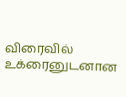விரைவில் உக்ரைனுடனான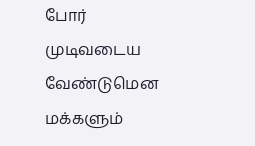போர் முடிவடைய வேண்டுமென மக்களும்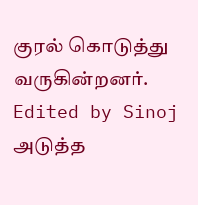குரல் கொடுத்து வருகின்றனர்.
Edited by Sinoj
அடுத்த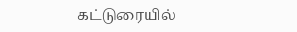கட்டுரையில்